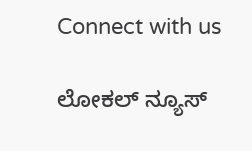Connect with us

ಲೋಕಲ್ ನ್ಯೂಸ್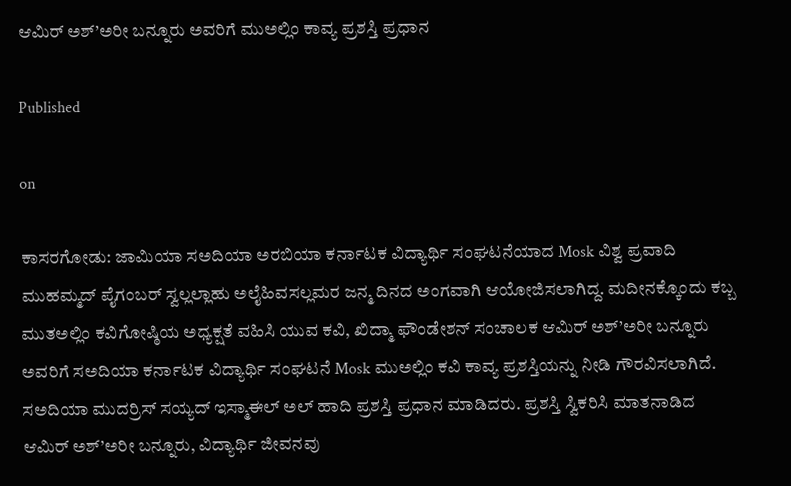ಆಮಿರ್ ಅಶ್’ಅರೀ ಬನ್ನೂರು ಅವರಿಗೆ ಮುಅಲ್ಲಿಂ ಕಾವ್ಯ ಪ್ರಶಸ್ತಿ ಪ್ರಧಾನ

Published

on

ಕಾಸರಗೋಡು: ಜಾಮಿಯಾ ಸಅದಿಯಾ ಅರಬಿಯಾ ಕರ್ನಾಟಕ ವಿದ್ಯಾರ್ಥಿ ಸಂಘಟನೆಯಾದ Mosk ವಿಶ್ವ ಪ್ರವಾದಿ ಮುಹಮ್ಮದ್ ಪೈಗಂಬರ್ ಸ್ವಲ್ಲಲ್ಲಾಹು ಅಲೈಹಿವಸಲ್ಲಮರ ಜನ್ಮ ದಿನದ ಅಂಗವಾಗಿ ಆಯೋಜಿಸಲಾಗಿದ್ದ. ಮದೀನಕ್ಕೊಂದು ಕಬ್ಬ ಮುತಅಲ್ಲಿಂ ಕವಿಗೋಷ್ಠಿಯ ಅಧ್ಯಕ್ಷತೆ ವಹಿಸಿ ಯುವ ಕವಿ, ಖಿದ್ಮಾ ಫೌಂಡೇಶನ್ ಸಂಚಾಲಕ ಆಮಿರ್ ಅಶ್’ಅರೀ ಬನ್ನೂರು ಅವರಿಗೆ ಸಅದಿಯಾ ಕರ್ನಾಟಕ ವಿದ್ಯಾರ್ಥಿ ಸಂಘಟನೆ Mosk ಮುಅಲ್ಲಿಂ ಕವಿ ಕಾವ್ಯ ಪ್ರಶಸ್ತಿಯನ್ನು ನೀಡಿ ಗೌರವಿಸಲಾಗಿದೆ. ಸಅದಿಯಾ ಮುದರ್ರಿಸ್ ಸಯ್ಯದ್ ಇಸ್ಮಾಈಲ್ ಅಲ್ ಹಾದಿ ಪ್ರಶಸ್ತಿ ಪ್ರಧಾನ ಮಾಡಿದರು. ಪ್ರಶಸ್ತಿ ಸ್ವಿಕರಿಸಿ ಮಾತನಾಡಿದ ಆಮಿರ್ ಅಶ್’ಅರೀ ಬನ್ನೂರು, ವಿದ್ಯಾರ್ಥಿ ಜೀವನವು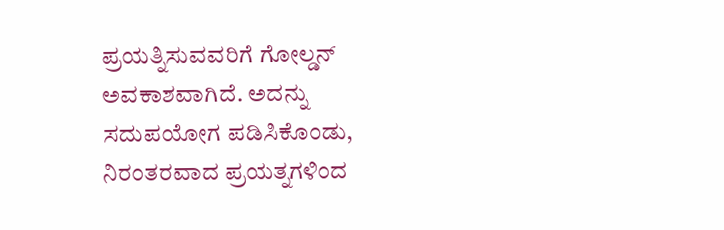ಪ್ರಯತ್ನಿಸುವವರಿಗೆ ಗೋಲ್ಡನ್ ಅವಕಾಶವಾಗಿದೆ. ಅದನ್ನು ಸದುಪಯೋಗ ಪಡಿಸಿಕೊಂಡು, ನಿರಂತರವಾದ ಪ್ರಯತ್ನಗಳಿಂದ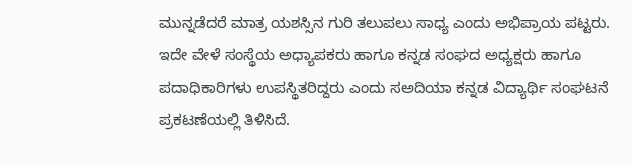ಮುನ್ನಡೆದರೆ ಮಾತ್ರ ಯಶಸ್ಸಿನ ಗುರಿ ತಲುಪಲು ಸಾಧ್ಯ ಎಂದು ಅಭಿಪ್ರಾಯ ಪಟ್ಟರು. ಇದೇ ವೇಳೆ ಸಂಸ್ಥೆಯ ಅಧ್ಯಾಪಕರು ಹಾಗೂ ಕನ್ನಡ ಸಂಘದ ಅಧ್ಯಕ್ಷರು ಹಾಗೂ ಪದಾಧಿಕಾರಿಗಳು ಉಪಸ್ಥಿತರಿದ್ದರು ಎಂದು ಸಅದಿಯಾ ಕನ್ನಡ ವಿದ್ಯಾರ್ಥಿ ಸಂಘಟನೆ ಪ್ರಕಟಣೆಯಲ್ಲಿ ತಿಳಿಸಿದೆ.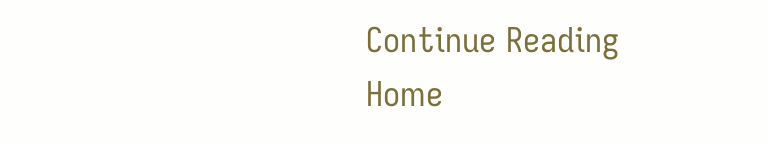Continue Reading
Home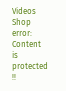Videos
Shop
error: Content is protected !!